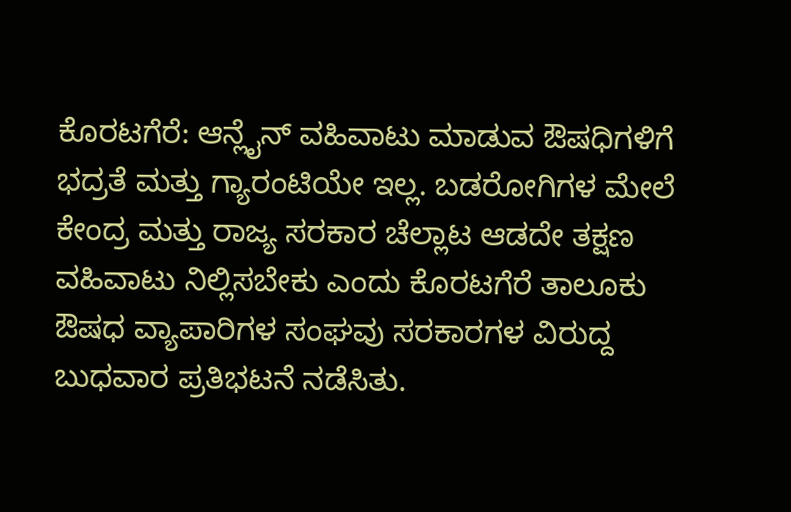ಕೊರಟಗೆರೆ: ಆನ್ಲೈನ್ ವಹಿವಾಟು ಮಾಡುವ ಔಷಧಿಗಳಿಗೆ ಭದ್ರತೆ ಮತ್ತು ಗ್ಯಾರಂಟಿಯೇ ಇಲ್ಲ. ಬಡರೋಗಿಗಳ ಮೇಲೆ ಕೇಂದ್ರ ಮತ್ತು ರಾಜ್ಯ ಸರಕಾರ ಚೆಲ್ಲಾಟ ಆಡದೇ ತಕ್ಷಣ ವಹಿವಾಟು ನಿಲ್ಲಿಸಬೇಕು ಎಂದು ಕೊರಟಗೆರೆ ತಾಲೂಕು ಔಷಧ ವ್ಯಾಪಾರಿಗಳ ಸಂಘವು ಸರಕಾರಗಳ ವಿರುದ್ದ ಬುಧವಾರ ಪ್ರತಿಭಟನೆ ನಡೆಸಿತು.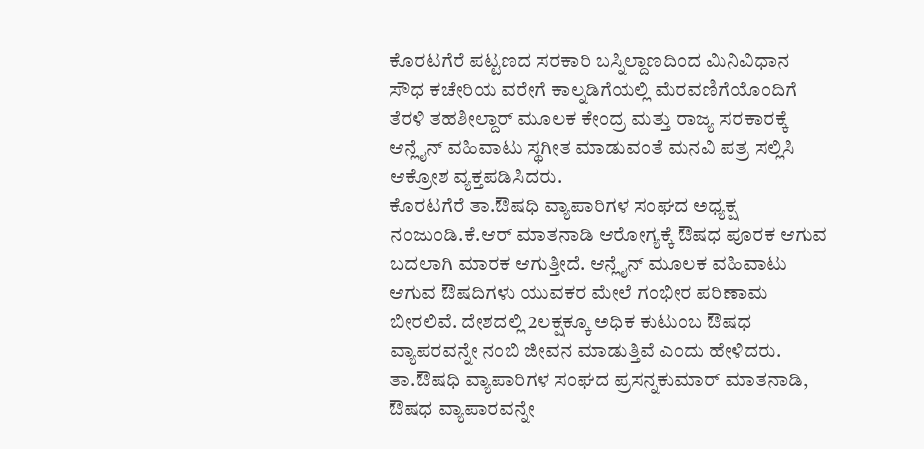ಕೊರಟಗೆರೆ ಪಟ್ಟಣದ ಸರಕಾರಿ ಬಸ್ನಿಲ್ದಾಣದಿಂದ ಮಿನಿವಿಧಾನ ಸೌಧ ಕಚೇರಿಯ ವರೇಗೆ ಕಾಲ್ನಡಿಗೆಯಲ್ಲಿ ಮೆರವಣಿಗೆಯೊಂದಿಗೆ ತೆರಳಿ ತಹಶೀಲ್ದಾರ್ ಮೂಲಕ ಕೇಂದ್ರ ಮತ್ತು ರಾಜ್ಯ ಸರಕಾರಕ್ಕೆ ಆನ್ಲೈನ್ ವಹಿವಾಟು ಸ್ಥಗೀತ ಮಾಡುವಂತೆ ಮನವಿ ಪತ್ರ ಸಲ್ಲಿಸಿ ಆಕ್ರೋಶ ವ್ಯಕ್ತಪಡಿಸಿದರು.
ಕೊರಟಗೆರೆ ತಾ.ಔಷಧಿ ವ್ಯಾಪಾರಿಗಳ ಸಂಘದ ಅಧ್ಯಕ್ಷ ನಂಜುಂಡಿ.ಕೆ.ಆರ್ ಮಾತನಾಡಿ ಆರೋಗ್ಯಕ್ಕೆ ಔಷಧ ಪೂರಕ ಆಗುವ ಬದಲಾಗಿ ಮಾರಕ ಆಗುತ್ತೀದೆ. ಆನ್ಲೈನ್ ಮೂಲಕ ವಹಿವಾಟು ಆಗುವ ಔಷದಿಗಳು ಯುವಕರ ಮೇಲೆ ಗಂಭೀರ ಪರಿಣಾಮ ಬೀರಲಿವೆ. ದೇಶದಲ್ಲಿ 2ಲಕ್ಷಕ್ಕೂ ಅಧಿಕ ಕುಟುಂಬ ಔಷಧ ವ್ಯಾಪರವನ್ನೇ ನಂಬಿ ಜೀವನ ಮಾಡುತ್ತಿವೆ ಎಂದು ಹೇಳಿದರು.
ತಾ.ಔಷಧಿ ವ್ಯಾಪಾರಿಗಳ ಸಂಘದ ಪ್ರಸನ್ನಕುಮಾರ್ ಮಾತನಾಡಿ, ಔಷಧ ವ್ಯಾಪಾರವನ್ನೇ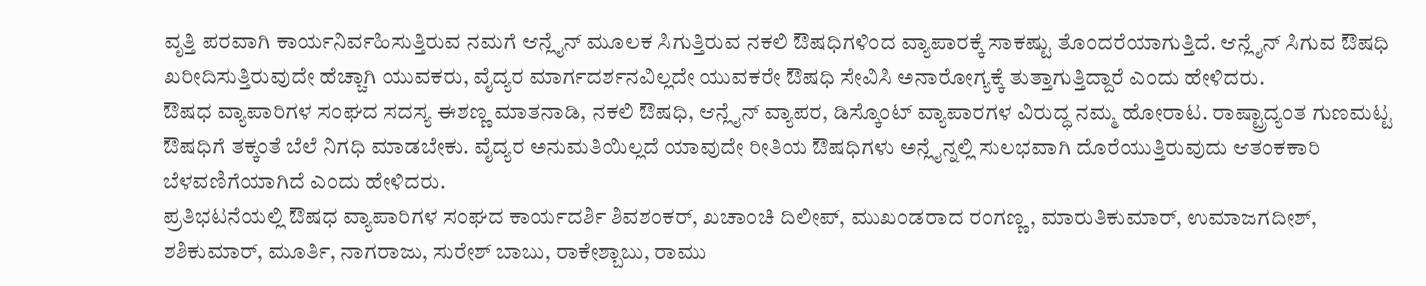ವೃತ್ತಿ ಪರವಾಗಿ ಕಾರ್ಯನಿರ್ವಹಿಸುತ್ತಿರುವ ನಮಗೆ ಆನ್ಲೈನ್ ಮೂಲಕ ಸಿಗುತ್ತಿರುವ ನಕಲಿ ಔಷಧಿಗಳಿಂದ ವ್ಯಾಪಾರಕ್ಕೆ ಸಾಕಷ್ಟು ತೊಂದರೆಯಾಗುತ್ತಿದೆ. ಆನ್ಲೈನ್ ಸಿಗುವ ಔಷಧಿ ಖರೀದಿಸುತ್ತಿರುವುದೇ ಹೆಚ್ಚಾಗಿ ಯುವಕರು, ವೈದ್ಯರ ಮಾರ್ಗದರ್ಶನವಿಲ್ಲದೇ ಯುವಕರೇ ಔಷಧಿ ಸೇವಿಸಿ ಅನಾರೋಗ್ಯಕ್ಕೆ ತುತ್ತಾಗುತ್ತಿದ್ದಾರೆ ಎಂದು ಹೇಳಿದರು.
ಔಷಧ ವ್ಯಾಪಾರಿಗಳ ಸಂಘದ ಸದಸ್ಯ ಈಶಣ್ಣ ಮಾತನಾಡಿ, ನಕಲಿ ಔಷಧಿ, ಆನ್ಲೈನ್ ವ್ಯಾಪರ, ಡಿಸ್ಕೊಂಟ್ ವ್ಯಾಪಾರಗಳ ವಿರುದ್ಧ ನಮ್ಮ ಹೋರಾಟ. ರಾಷ್ಟ್ರಾದ್ಯಂತ ಗುಣಮಟ್ಟ ಔಷಧಿಗೆ ತಕ್ಕಂತೆ ಬೆಲೆ ನಿಗಧಿ ಮಾಡಬೇಕು. ವೈದ್ಯರ ಅನುಮತಿಯಿಲ್ಲದೆ ಯಾವುದೇ ರೀತಿಯ ಔಷಧಿಗಳು ಅನ್ಲೈನ್ನಲ್ಲಿ ಸುಲಭವಾಗಿ ದೊರೆಯುತ್ತಿರುವುದು ಆತಂಕಕಾರಿ ಬೆಳವಣಿಗೆಯಾಗಿದೆ ಎಂದು ಹೇಳಿದರು.
ಪ್ರತಿಭಟನೆಯಲ್ಲಿ ಔಷಧ ವ್ಯಾಪಾರಿಗಳ ಸಂಘದ ಕಾರ್ಯದರ್ಶಿ ಶಿವಶಂಕರ್, ಖಚಾಂಚಿ ದಿಲೀಪ್, ಮುಖಂಡರಾದ ರಂಗಣ್ಣ, ಮಾರುತಿಕುಮಾರ್, ಉಮಾಜಗದೀಶ್, ಶಶಿಕುಮಾರ್, ಮೂರ್ತಿ, ನಾಗರಾಜು, ಸುರೇಶ್ ಬಾಬು, ರಾಕೇಶ್ಬಾಬು, ರಾಮು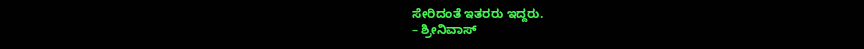ಸೇರಿದಂತೆ ಇತರರು ಇದ್ದರು.
– ಶ್ರೀನಿವಾಸ್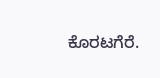ಕೊರಟಗೆರೆ.